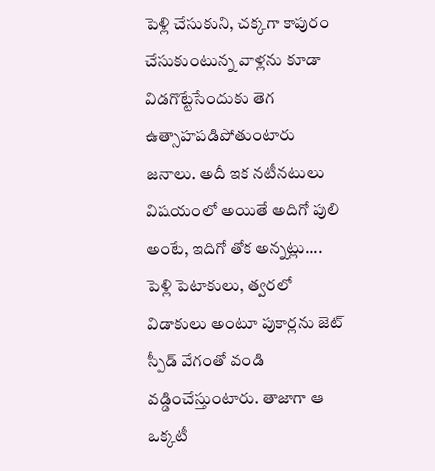పెళ్లి చేసుకుని, చక్కగా కాపురం చేసుకుంటున్న వాళ్లను కూడా విడగొట్టేసేందుకు తెగ ఉత్సాహపడిపోతుంటారు జనాలు. అదీ ఇక నటీనటులు విషయంలో అయితే అదిగో పులి అంటే, ఇదిగో తోక అన్నట్లు.... పెళ్లి పెటాకులు, త్వరలో విడాకులు అంటూ పుకార్లను జెట్ స్పీడ్ వేగంతో వండి వడ్డించేస్తుంటారు. తాజాగా ఆ ఒక్కటీ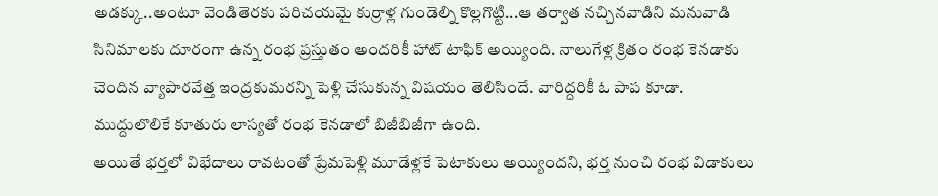అడక్కు..అంటూ వెండితెరకు పరిచయమై కుర్రాళ్ల గుండెల్ని కొల్లగొట్టి...ఆ తర్వాత నచ్చినవాడిని మనువాడి సినిమాలకు దూరంగా ఉన్న రంభ ప్రస్తుతం అందరికీ హాట్ టాఫిక్ అయ్యింది. నాలుగేళ్ల క్రితం రంభ కెనడాకు చెందిన వ్యాపారవేత్త ఇంద్రకుమరన్ని పెళ్లి చేసుకున్న విషయం తెలిసిందే. వారిద్దరికీ ఓ పాప కూడా. ముద్దులొలికే కూతురు లాస్యతో రంభ కెనడాలో బిజీబిజీగా ఉంది.
అయితే భర్తలో విభేదాలు రావటంతో ప్రేమపెళ్లి మూడేళ్లకే పెటాకులు అయ్యిందని, భర్త నుంచి రంభ విడాకులు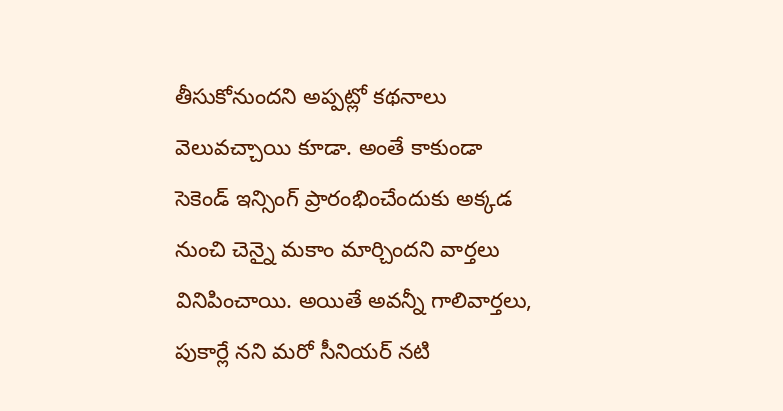తీసుకోనుందని అప్పట్లో కథనాలు వెలువచ్చాయి కూడా. అంతే కాకుండా సెకెండ్ ఇన్సింగ్ ప్రారంభించేందుకు అక్కడ నుంచి చెన్నై మకాం మార్చిందని వార్తలు వినిపించాయి. అయితే అవన్నీ గాలివార్తలు, పుకార్లే నని మరో సీనియర్ నటి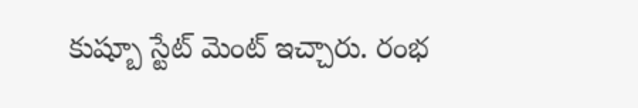కుష్బూ స్టేట్ మెంట్ ఇచ్చారు. రంభ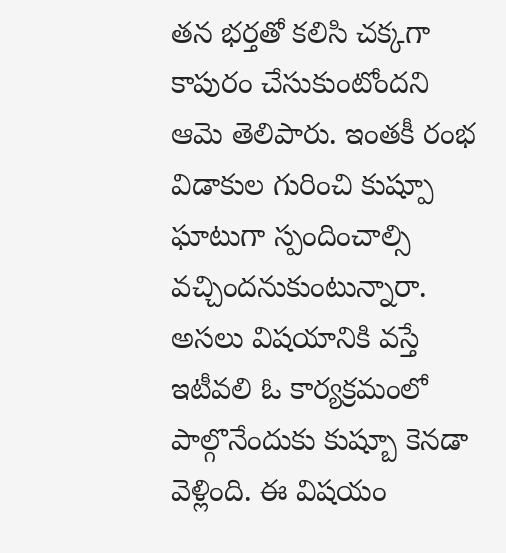తన భర్తతో కలిసి చక్కగా కాపురం చేసుకుంటోందని ఆమె తెలిపారు. ఇంతకీ రంభ విడాకుల గురించి కుష్పూ ఘాటుగా స్పందించాల్సి వచ్చిందనుకుంటున్నారా. అసలు విషయానికి వస్తే ఇటీవలి ఓ కార్యక్రమంలో పాల్గొనేందుకు కుష్బూ కెనడా వెళ్లింది. ఈ విషయం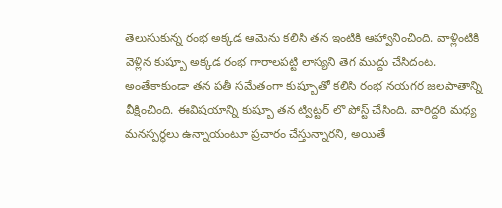తెలుసుకున్న రంభ అక్కడ ఆమెను కలిసి తన ఇంటికి ఆహ్వానించింది. వాళ్లింటికి వెళ్లిన కుష్బూ అక్కడ రంభ గారాలపట్టి లాస్యని తెగ ముద్దు చేసిదంట. అంతేకాకుండా తన పతీ సమేతంగా కుష్బూతో కలిసి రంభ నయగర జలపాతాన్ని వీక్షించింది. ఈవిషయాన్ని కుష్బూ తన ట్విట్టర్ లొ పోస్ట్ చేసింది. వారిద్దరి మధ్య మనస్పర్థలు ఉన్నాయంటూ ప్రచారం చేస్తున్నారని, అయితే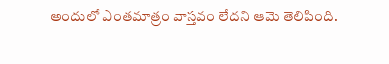అందులో ఎంతమాత్రం వాస్తవం లేదని ఆమె తెలిపింది.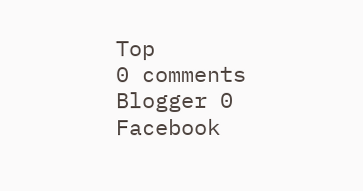Top
0 comments Blogger 0 Facebook